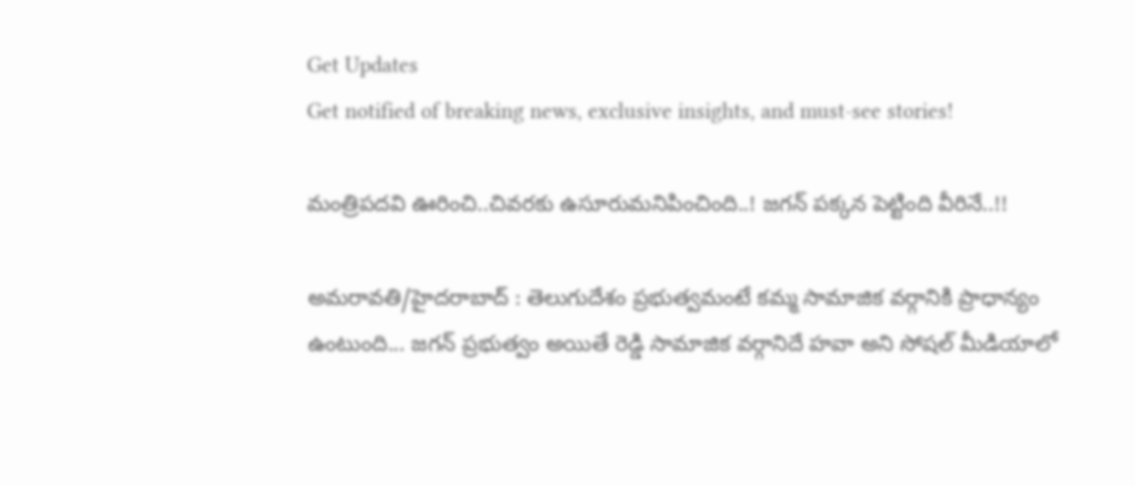Get Updates
Get notified of breaking news, exclusive insights, and must-see stories!

మంత్రిపదవి ఊరించి..చివరకు ఉసూరుమనిపించింది..! జగన్ పక్కన పెట్టింది వీరినే..!!

అమరావతి/హైదరాబాద్ : తెలుగుదేశం ప్రభుత్వమంటే కమ్మ సామాజిక వర్గానికి ప్రాధాన్యం ఉంటుంది... జగన్ ప్రభుత్వం అయితే రెడ్డి సామాజిక వర్గానిదే హవా అని సోషల్ మీడియాలో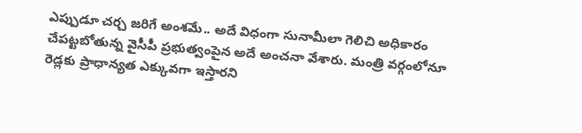ఎప్పుడూ చర్చ జరిగే అంశమే.. అదే విధంగా సునామీలా గెలిచి అధికారం చేపట్టబోతున్న వైసీపీ ప్రభుత్వంపైన అదే అంచనా వేశారు. మంత్రి వర్గంలోనూ రెడ్లకు ప్రాధాన్యత ఎక్కువగా ఇస్తారని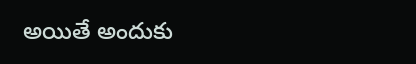అయితే అందుకు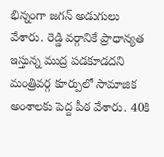భిన్నంగా జగన్ అడుగులు వేశారు. రెడ్డి వర్గానికే ప్రాధాన్యత ఇస్తున్న ముద్ర పడకూడదని మంత్రివర్గ కూర్పులో సామాజిక అంశాలకు పెద్ద పీఠ వేశారు. 40కి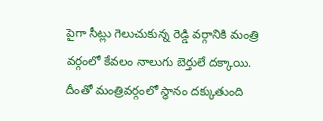పైగా సీట్లు గెలుచుకున్న రెడ్డి వర్గానికి మంత్రి వర్గంలో కేవలం నాలుగు బెర్తులే దక్కాయి. దీంతో మంత్రివర్గంలో స్థానం దక్కుతుంది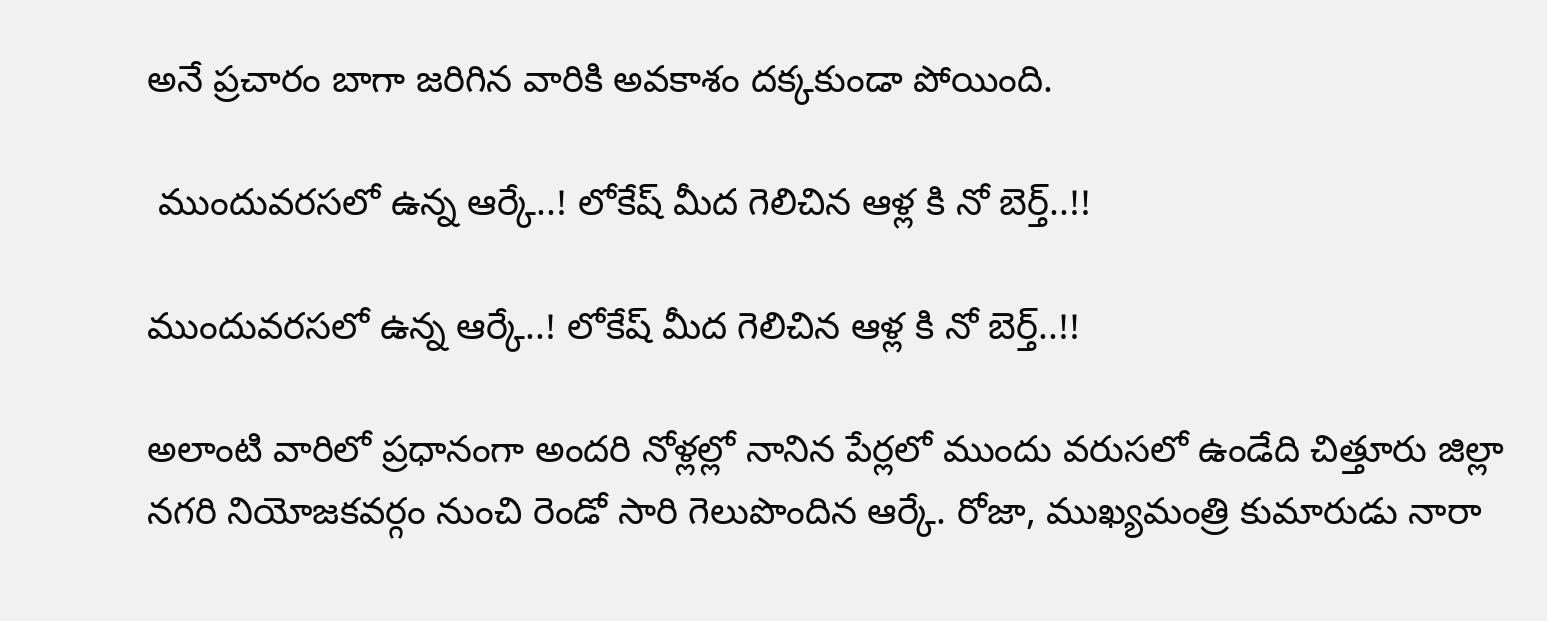అనే ప్రచారం బాగా జరిగిన వారికి అవకాశం దక్కకుండా పోయింది.

 ముందువరసలో ఉన్న ఆర్కే..! లోకేష్ మీద గెలిచిన ఆళ్ల కి నో బెర్త్..!!

ముందువరసలో ఉన్న ఆర్కే..! లోకేష్ మీద గెలిచిన ఆళ్ల కి నో బెర్త్..!!

అలాంటి వారిలో ప్రధానంగా అందరి నోళ్లల్లో నానిన పేర్లలో ముందు వరుసలో ఉండేది చిత్తూరు జిల్లా నగరి నియోజకవర్గం నుంచి రెండో సారి గెలుపొందిన ఆర్కే. రోజా, ముఖ్యమంత్రి కుమారుడు నారా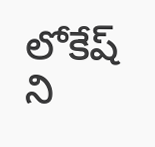లోకేష్ ని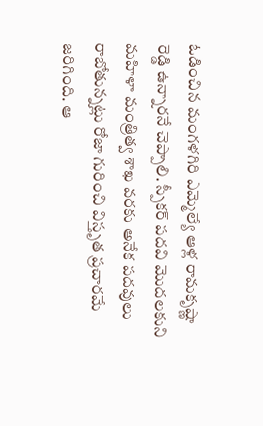ఓడించిన మంగళగిరి ఎమ్మెల్యే ఆళ్ల రామకృష్ణా రెడ్డి ఉన్నారనే చెప్పాలి. స్పీకర్ పదవి మొదలకుని మహిళా మంత్రిత్వ శాఖ వరకు అనేక పదవులు రాబోతున్నట్లు రోజా గురించి విస్తృత ప్రచారమే జరిగింది. ఆ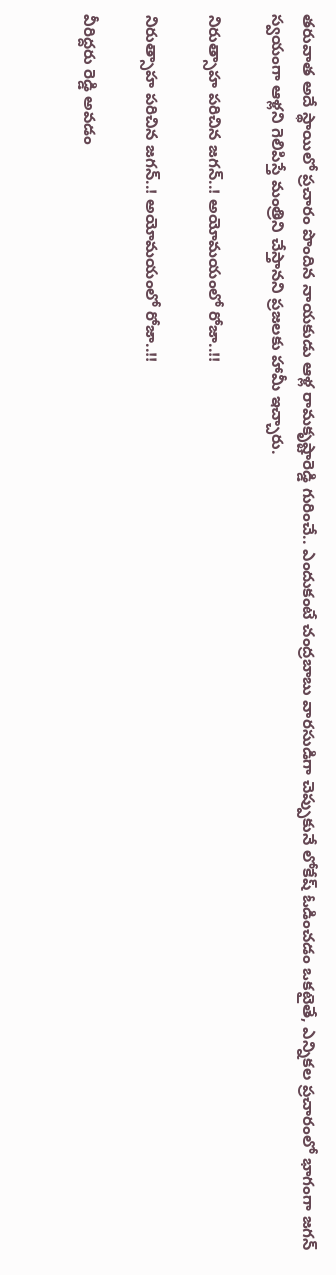తరువాత అదే స్థాయిలో ప్రచారం పొందిన నాయకుడు ఆళ్ల రామకృష్టారెడ్డి గురించే.. ఎందుకంటే చంద్రబాబు వారసుడిగా చెప్పుకునే లోకేష్ ఓడించడం ఒకటైతే, ఎన్నికల ప్రచారంలో భాగంగా జగన్ స్వయంగా ఆళ్లని గెలిపిస్తే మంత్రిని చేస్తానని ప్రజలకు హామీ ఇచ్చారు.

నిరుత్సాహ పరిచిన జగన్..! అయోమయంలో రోజా..!!

నిరుత్సాహ పరిచిన జగన్..! అయోమయంలో రోజా..!!

వీరిద్దరు రెడ్డి అవడం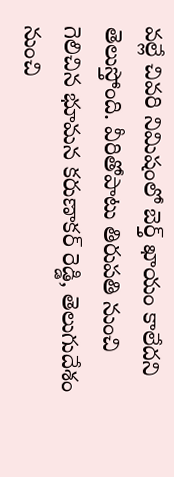వల్లే చివరి నిమిషంలో బెర్త్ ఖాయం కాలేదని తెలుస్తోంది. వీరితోపాటు తిరుపతి నుంచి గెలిచిన భూమన కరుణాకర్ రెడ్డి, తెలుగుదేశం నుంచి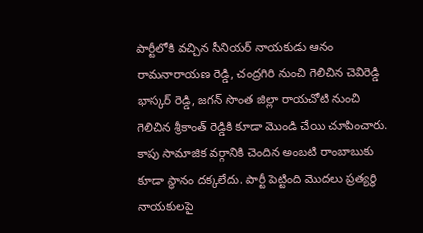పార్టీలోకి వచ్చిన సీనియర్ నాయకుడు ఆనం రామనారాయణ రెడ్డి, చంద్రగిరి నుంచి గెలిచిన చెవిరెడ్డి భాస్కర్ రెడ్డి, జగన్ సొంత జిల్లా రాయచోటి నుంచి గెలిచిన శ్రీకాంత్ రెడ్డికి కూడా మొండి చేయి చూపించారు. కాపు సామాజిక వర్గానికి చెందిన అంబటి రాంబాబుకు కూడా స్థానం దక్కలేదు. పార్టీ పెట్టింది మొదలు ప్రత్యర్థి నాయకులపై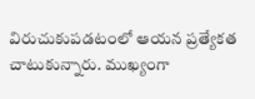విరుచుకుపడటంలో ఆయన ప్రత్యేకత చాటుకున్నారు. ముఖ్యంగా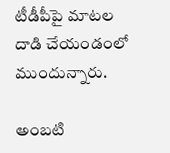టీడీపీపై మాటల దాడి చేయండంలో ముందున్నారు.

అంబటి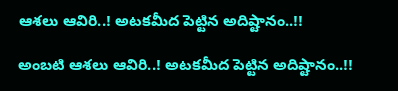ఆశలు ఆవిరి..! అటకమీద పెట్టిన అదిష్టానం..!!

అంబటి ఆశలు ఆవిరి..! అటకమీద పెట్టిన అదిష్టానం..!!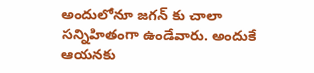అందులోనూ జగన్ కు చాలా సన్నిహితంగా ఉండేవారు. అందుకే ఆయనకు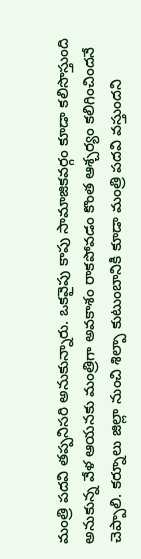మంత్రి పదవి తప్పనిసరి అనుకున్నారు. ఒకవైపు కాపు సామాజికవర్గం కూడా కలిసొస్తుంది అనుకున్న వేళ ఆయనకు మంత్రిగా అవకాశం రాకపోవడం కొంత ఆశ్చర్యం కలిగించిందనే చెప్పాలి. కర్నూలు జిల్లా నుంచి శిల్పా కుటుంబానికి కూడా మంత్రి పదవి వస్తుందని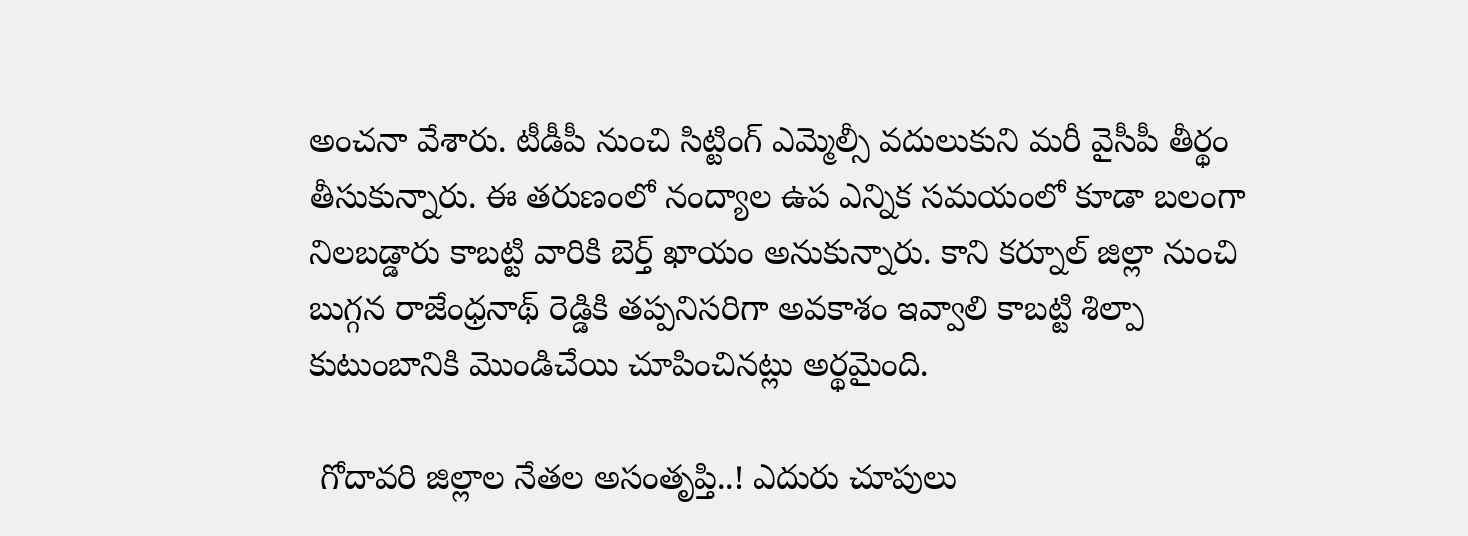అంచనా వేశారు. టీడీపీ నుంచి సిట్టింగ్ ఎమ్మెల్సీ వదులుకుని మరీ వైసీపీ తీర్థం తీసుకున్నారు. ఈ తరుణంలో నంద్యాల ఉప ఎన్నిక సమయంలో కూడా బలంగా నిలబడ్డారు కాబట్టి వారికి బెర్త్ ఖాయం అనుకున్నారు. కాని కర్నూల్ జిల్లా నుంచి బుగ్గన రాజేంధ్రనాథ్ రెడ్డికి తప్పనిసరిగా అవకాశం ఇవ్వాలి కాబట్టి శిల్పా కుటుంబానికి మొండిచేయి చూపించినట్లు అర్థమైంది.

 గోదావరి జిల్లాల నేతల అసంతృప్తి..! ఎదురు చూపులు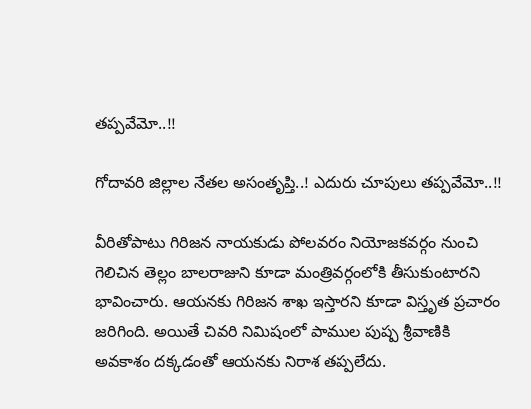తప్పవేమో..!!

గోదావరి జిల్లాల నేతల అసంతృప్తి..! ఎదురు చూపులు తప్పవేమో..!!

వీరితోపాటు గిరిజన నాయకుడు పోలవరం నియోజకవర్గం నుంచి గెలిచిన తెల్లం బాలరాజుని కూడా మంత్రివర్గంలోకి తీసుకుంటారని భావించారు. ఆయనకు గిరిజన శాఖ ఇస్తారని కూడా విస్తృత ప్రచారం జరిగింది. అయితే చివరి నిమిషంలో పాముల పుష్ప శ్రీవాణికి అవకాశం దక్కడంతో ఆయనకు నిరాశ తప్పలేదు.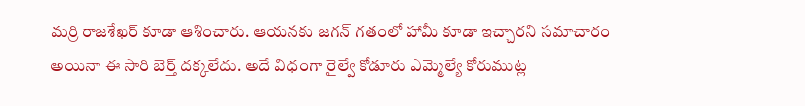మర్రి రాజశేఖర్ కూడా ఆశించారు. ఆయనకు జగన్ గతంలో హామీ కూడా ఇచ్చారని సమాచారం అయినా ఈ సారి బెర్త్ దక్కలేదు. అదే విధంగా రైల్వే కోడూరు ఎమ్మెల్యే కోరుముట్ల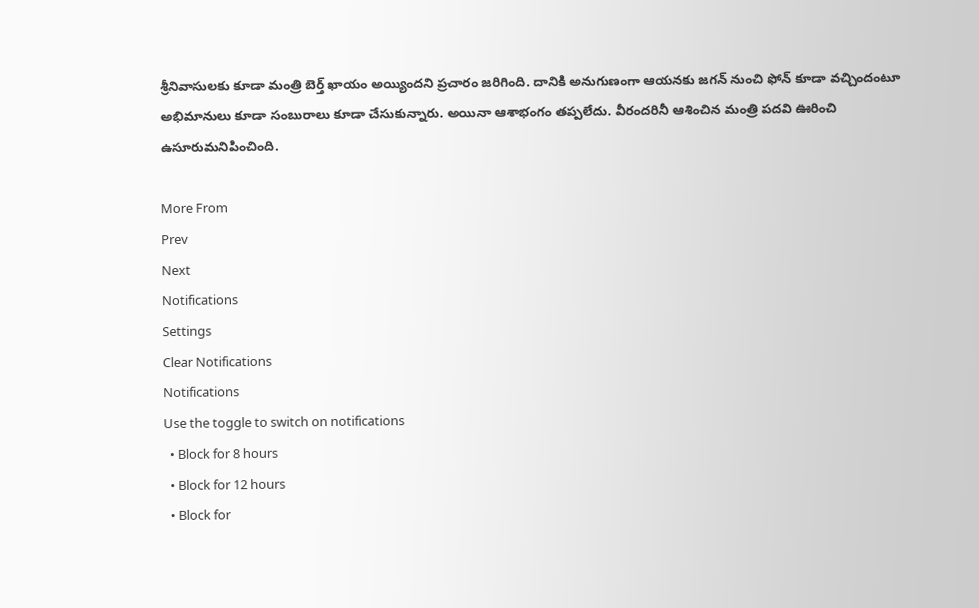శ్రీనివాసులకు కూడా మంత్రి బెర్త్ ఖాయం అయ్యిందని ప్రచారం జరిగింది. దానికి అనుగుణంగా ఆయనకు జగన్ నుంచి ఫోన్ కూడా వచ్చిందంటూ అభిమానులు కూడా సంబురాలు కూడా చేసుకున్నారు. అయినా ఆశాభంగం తప్పలేదు. వీరందరినీ ఆశించిన మంత్రి పదవి ఊరించి ఉసూరుమనిపించింది.

More From
Prev
Next
Notifications
Settings
Clear Notifications
Notifications
Use the toggle to switch on notifications
  • Block for 8 hours
  • Block for 12 hours
  • Block for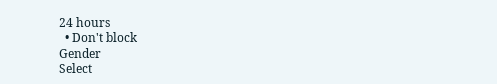24 hours
  • Don't block
Gender
Select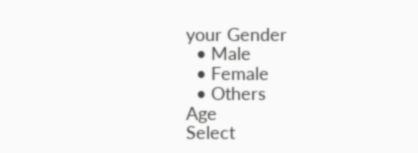your Gender
  • Male
  • Female
  • Others
Age
Select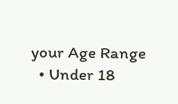your Age Range
  • Under 18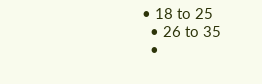• 18 to 25
  • 26 to 35
  •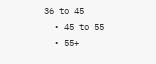36 to 45
  • 45 to 55
  • 55+